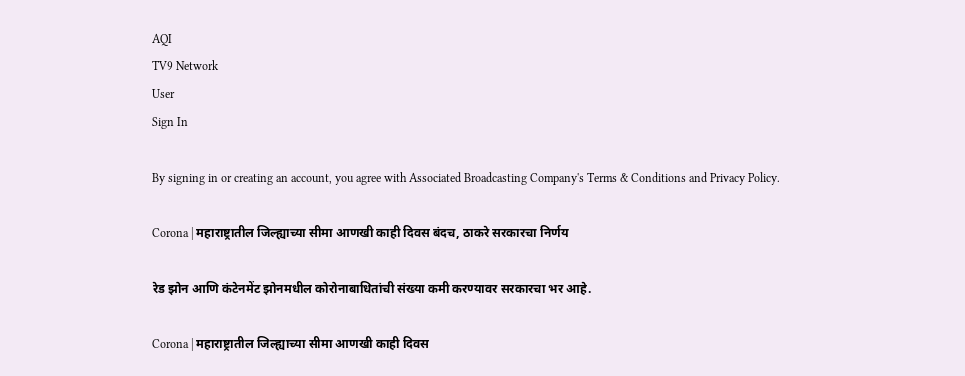AQI
TV9 Network
User
Sign In

By signing in or creating an account, you agree with Associated Broadcasting Company's Terms & Conditions and Privacy Policy.

Corona | महाराष्ट्रातील जिल्ह्याच्या सीमा आणखी काही दिवस बंदच, ठाकरे सरकारचा निर्णय

रेड झोन आणि कंटेनमेंट झोनमधील कोरोनाबाधितांची संख्या कमी करण्यावर सरकारचा भर आहे.

Corona | महाराष्ट्रातील जिल्ह्याच्या सीमा आणखी काही दिवस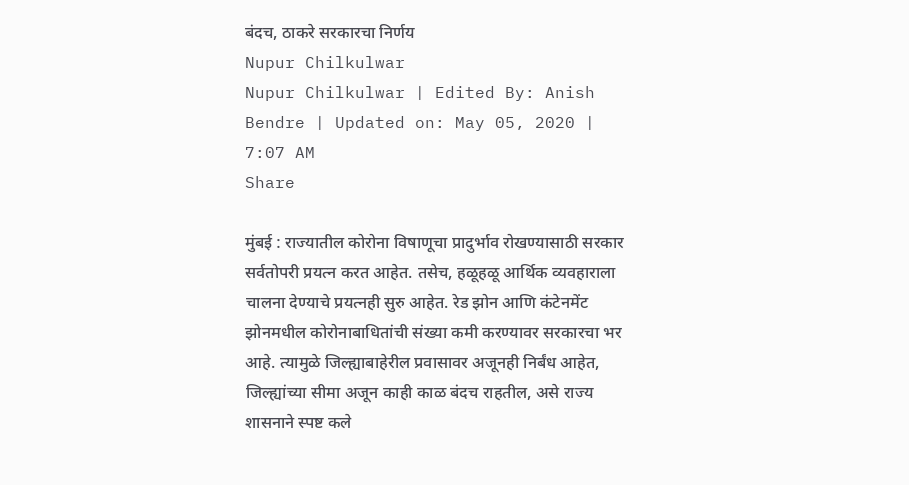बंदच, ठाकरे सरकारचा निर्णय
Nupur Chilkulwar
Nupur Chilkulwar | Edited By: Anish Bendre | Updated on: May 05, 2020 | 7:07 AM
Share

मुंबई : राज्यातील कोरोना विषाणूचा प्रादुर्भाव रोखण्यासाठी सरकार सर्वतोपरी प्रयत्न करत आहेत. तसेच, हळूहळू आर्थिक व्यवहाराला चालना देण्याचे प्रयत्नही सुरु आहेत. रेड झोन आणि कंटेनमेंट झोनमधील कोरोनाबाधितांची संख्या कमी करण्यावर सरकारचा भर आहे. त्यामुळे जिल्ह्याबाहेरील प्रवासावर अजूनही निर्बंध आहेत, जिल्ह्यांच्या सीमा अजून काही काळ बंदच राहतील, असे राज्य शासनाने स्पष्ट कले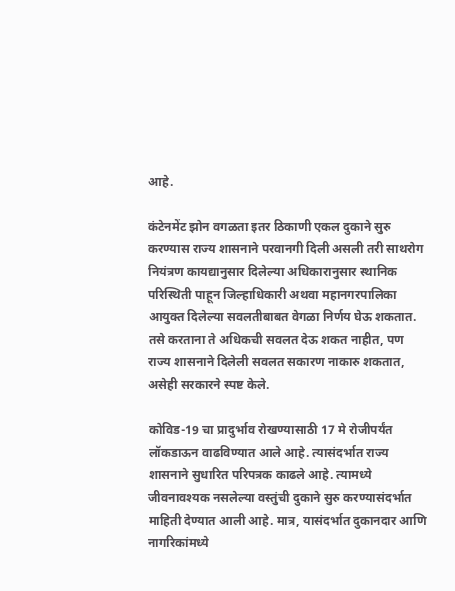आहे.

कंटेनमेंट झोन वगळता इतर ठिकाणी एकल दुकाने सुरु करण्यास राज्य शासनाने परवानगी दिली असली तरी साथरोग नियंत्रण कायद्यानुसार दिलेल्या अधिकारानुसार स्थानिक परिस्थिती पाहून जिल्हाधिकारी अथवा महानगरपालिका आयुक्त दिलेल्या सवलतीबाबत वेगळा निर्णय घेऊ शकतात. तसे करताना ते अधिकची सवलत देऊ शकत नाहीत, पण राज्य शासनाने दिलेली सवलत सकारण नाकारु शकतात, असेही सरकारने स्पष्ट केले.

कोविड-19 चा प्रादुर्भाव रोखण्यासाठी 17 मे रोजीपर्यंत लॉकडाऊन वाढविण्यात आले आहे. त्यासंदर्भात राज्य शासनाने सुधारित परिपत्रक काढले आहे. त्यामध्ये जीवनावश्यक नसलेल्या वस्तुंची दुकाने सुरु करण्यासंदर्भात माहिती देण्यात आली आहे. मात्र, यासंदर्भात दुकानदार आणि नागरिकांमध्ये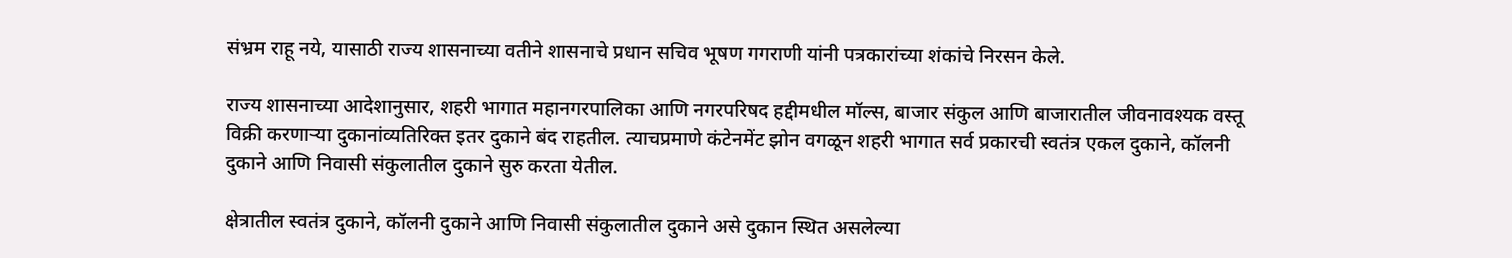संभ्रम राहू नये, यासाठी राज्य शासनाच्या वतीने शासनाचे प्रधान सचिव भूषण गगराणी यांनी पत्रकारांच्या शंकांचे निरसन केले.

राज्य शासनाच्या आदेशानुसार, शहरी भागात महानगरपालिका आणि नगरपरिषद हद्दीमधील मॉल्स, बाजार संकुल आणि बाजारातील जीवनावश्यक वस्तू विक्री करणाऱ्या दुकानांव्यतिरिक्त इतर दुकाने बंद राहतील. त्याचप्रमाणे कंटेनमेंट झोन वगळून शहरी भागात सर्व प्रकारची स्वतंत्र एकल दुकाने, कॉलनी दुकाने आणि निवासी संकुलातील दुकाने सुरु करता येतील.

क्षेत्रातील स्वतंत्र दुकाने, कॉलनी दुकाने आणि निवासी संकुलातील दुकाने असे दुकान स्थित असलेल्या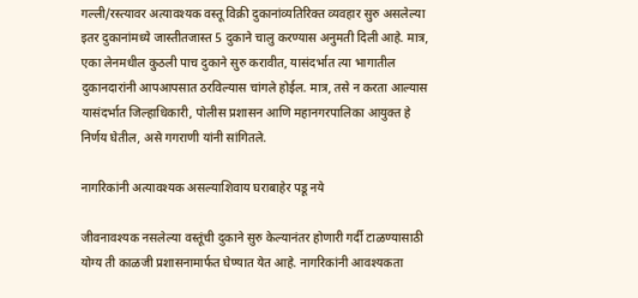गल्ली/रस्त्यावर अत्यावश्यक वस्तू विक्री दुकानांव्यतिरिक्त व्यवहार सुरु असलेल्या इतर दुकानांमध्ये जास्तीतजास्त 5 दुकाने चालु करण्यास अनुमती दिली आहे. मात्र, एका लेनमधील कुठली पाच दुकाने सुरु करावीत, यासंदर्भात त्या भागातील दुकानदारांनी आपआपसात ठरविल्यास चांगले होईल. मात्र, तसे न करता आल्यास यासंदर्भात जिल्हाधिकारी, पोलीस प्रशासन आणि महानगरपालिका आयुक्त हे निर्णय घेतील, असे गगराणी यांनी सांगितले.

नागरिकांनी अत्यावश्यक असल्याशिवाय घराबाहेर पडू नये

जीवनावश्यक नसलेल्या वस्तूंची दुकाने सुरु केल्यानंतर होणारी गर्दी टाळण्यासाठी योग्य ती काळजी प्रशासनामार्फत घेण्यात येत आहे. नागरिकांनी आवश्यकता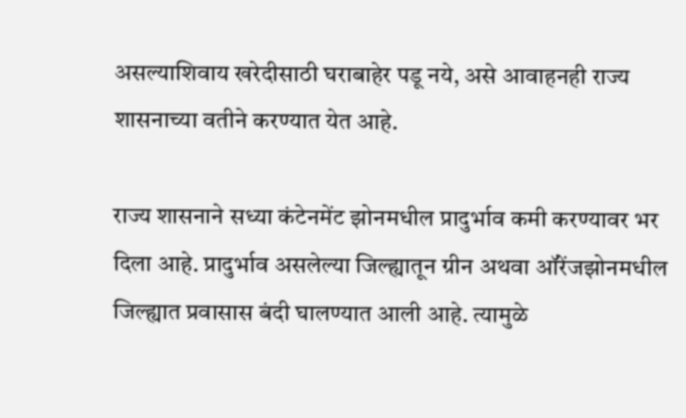असल्याशिवाय खरेदीसाठी घराबाहेर पडू नये, असे आवाहनही राज्य शासनाच्या वतीने करण्यात येत आहे.

राज्य शासनाने सध्या कंटेनमेंट झोनमधील प्रादुर्भाव कमी करण्यावर भर दिला आहे. प्रादुर्भाव असलेल्या जिल्ह्यातून ग्रीन अथवा ऑरेंजझोनमधील जिल्ह्यात प्रवासास बंदी घालण्यात आली आहे. त्यामुळे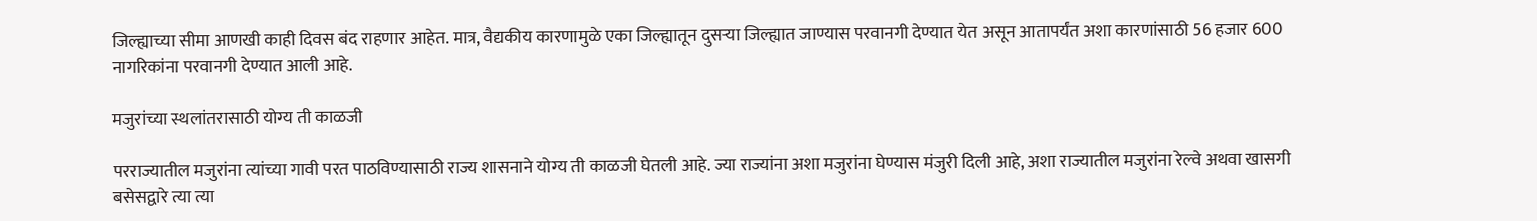जिल्ह्याच्या सीमा आणखी काही दिवस बंद राहणार आहेत. मात्र, वैद्यकीय कारणामुळे एका जिल्ह्यातून दुसऱ्या जिल्ह्यात जाण्यास परवानगी देण्यात येत असून आतापर्यंत अशा कारणांसाठी 56 हजार 600 नागरिकांना परवानगी देण्यात आली आहे.

मजुरांच्या स्थलांतरासाठी योग्य ती काळजी

परराज्यातील मजुरांना त्यांच्या गावी परत पाठविण्यासाठी राज्य शासनाने योग्य ती काळजी घेतली आहे. ज्या राज्यांना अशा मजुरांना घेण्यास मंजुरी दिली आहे, अशा राज्यातील मजुरांना रेल्वे अथवा खासगी बसेसद्वारे त्या त्या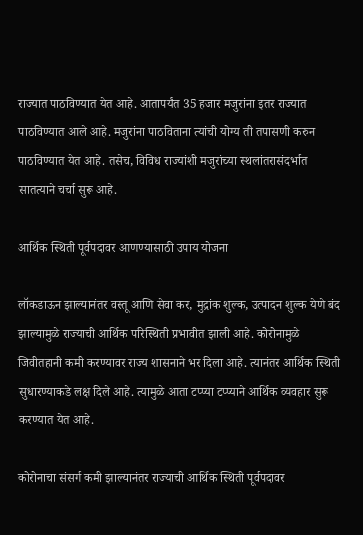राज्यात पाठविण्यात येत आहे. आतापर्यंत 35 हजार मजुरांना इतर राज्यात पाठविण्यात आले आहे. मजुरांना पाठविताना त्यांची योग्य ती तपासणी करुन पाठविण्यात येत आहे. तसेच, विविध राज्यांशी मजुरांच्या स्थलांतरासंदर्भात सातत्याने चर्चा सुरू आहे.

आर्थिक स्थिती पूर्वपदावर आणण्यासाठी उपाय योजना

लॉकडाऊन झाल्यानंतर वस्तू आणि सेवा कर, मुद्रांक शुल्क, उत्पादन शुल्क येणे बंद झाल्यामुळे राज्याची आर्थिक परिस्थिती प्रभावीत झाली आहे. कोरोनामुळे जिवीतहानी कमी करण्यावर राज्य शासनाने भर दिला आहे. त्यानंतर आर्थिक स्थिती सुधारण्याकडे लक्ष दिले आहे. त्यामुळे आता टप्प्या टप्प्याने आर्थिक व्यवहार सुरू करण्यात येत आहे.

कोरोनाचा संसर्ग कमी झाल्यानंतर राज्याची आर्थिक स्थिती पूर्वपदावर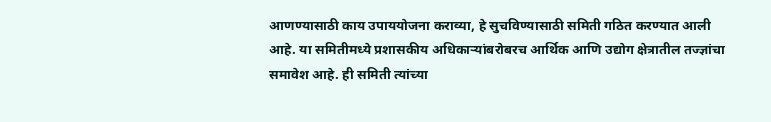आणण्यासाठी काय उपाययोजना कराव्या, हे सुचविण्यासाठी समिती गठित करण्यात आली आहे. या समितीमध्ये प्रशासकीय अधिकाऱ्यांबरोबरच आर्थिक आणि उद्योग क्षेत्रातील तज्ज्ञांचा समावेश आहे. ही समिती त्यांच्या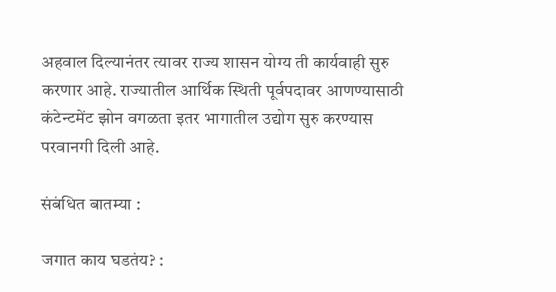अहवाल दिल्यानंतर त्यावर राज्य शासन योग्य ती कार्यवाही सुरु करणार आहे. राज्यातील आर्थिक स्थिती पूर्वपदावर आणण्यासाठी कंटेन्टमेंट झोन वगळता इतर भागातील उद्योग सुरु करण्यास परवानगी दिली आहे.

संबंधित बातम्या :

जगात काय घडतंय? :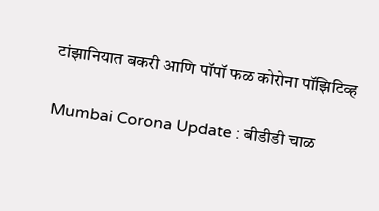टांझानियात बकरी आणि पॉपॉ फळ कोरोना पॉझिटिव्ह

Mumbai Corona Update : बीडीडी चाळ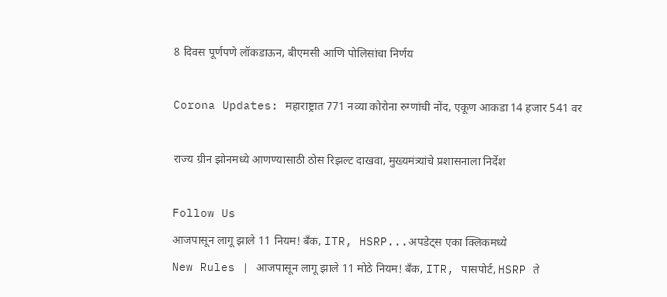8 दिवस पूर्णपणे लॉकडाऊन, बीएमसी आणि पोलिसांचा निर्णय

Corona Updates: महाराष्ट्रात 771 नव्या कोरोना रुग्णांची नोंद, एकूण आकडा 14 हजार 541 वर

राज्य ग्रीन झोनमध्ये आणण्यासाठी ठोस रिझल्ट दाखवा, मुख्यमंत्र्यांचे प्रशासनाला निर्देश

Follow Us
आजपासून लागू झाले 11 नियम! बँक, ITR, HSRP...अपडेट्स एका क्लिकमध्ये
New Rules | आजपासून लागू झाले 11 मोठे नियम! बँक, ITR, पासपोर्ट, HSRP ते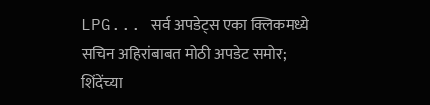LPG... सर्व अपडेट्स एका क्लिकमध्ये
सचिन अहिरांबाबत मोठी अपडेट समोर; शिंदेंच्या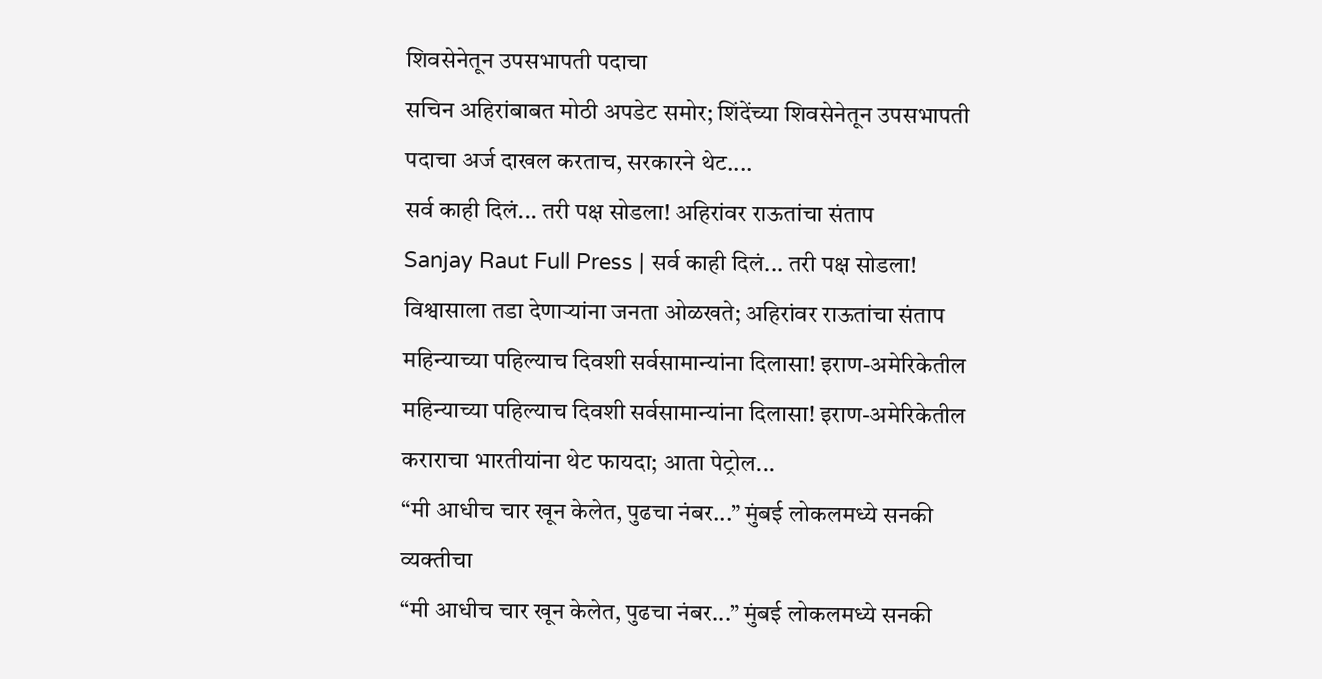शिवसेनेतून उपसभापती पदाचा
सचिन अहिरांबाबत मोठी अपडेट समोर; शिंदेंच्या शिवसेनेतून उपसभापती पदाचा अर्ज दाखल करताच, सरकारने थेट....
सर्व काही दिलं... तरी पक्ष सोडला! अहिरांवर राऊतांचा संताप
Sanjay Raut Full Press | सर्व काही दिलं... तरी पक्ष सोडला! विश्वासाला तडा देणाऱ्यांना जनता ओळखते; अहिरांवर राऊतांचा संताप
महिन्याच्या पहिल्याच दिवशी सर्वसामान्यांना दिलासा! इराण-अमेरिकेतील
महिन्याच्या पहिल्याच दिवशी सर्वसामान्यांना दिलासा! इराण-अमेरिकेतील कराराचा भारतीयांना थेट फायदा; आता पेट्रोल...
“मी आधीच चार खून केलेत, पुढचा नंबर...” मुंबई लोकलमध्ये सनकी व्यक्तीचा
“मी आधीच चार खून केलेत, पुढचा नंबर...” मुंबई लोकलमध्ये सनकी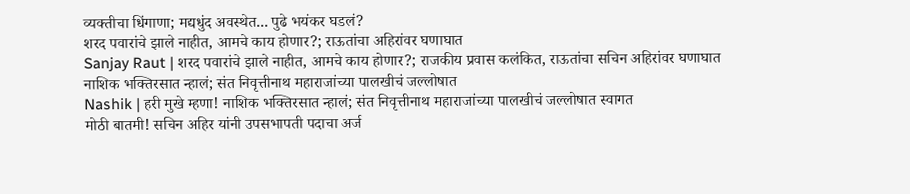व्यक्तीचा धिंगाणा; मद्यधुंद अवस्थेत... पुढे भयंकर घडलं?
शरद पवारांचे झाले नाहीत, आमचे काय होणार?; राऊतांचा अहिरांवर घणाघात
Sanjay Raut | शरद पवारांचे झाले नाहीत, आमचे काय होणार?; राजकीय प्रवास कलंकित, राऊतांचा सचिन अहिरांवर घणाघात
नाशिक भक्तिरसात न्हालं; संत निवृत्तीनाथ महाराजांच्या पालखीचं जल्लोषात
Nashik | हरी मुखे म्हणा! नाशिक भक्तिरसात न्हालं; संत निवृत्तीनाथ महाराजांच्या पालखीचं जल्लोषात स्वागत
मोठी बातमी! सचिन अहिर यांनी उपसभापती पदाचा अर्ज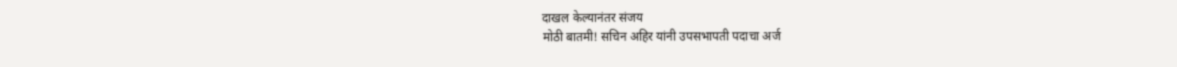दाखल केल्यानंतर संजय
मोठी बातमी! सचिन अहिर यांनी उपसभापती पदाचा अर्ज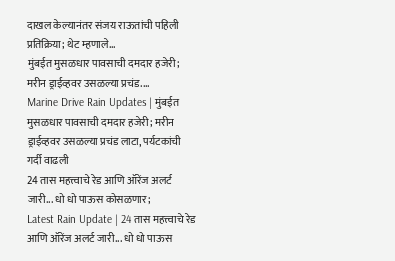दाखल केल्यानंतर संजय राऊतांची पहिली प्रतिक्रिया; थेट म्हणाले...
मुंबईत मुसळधार पावसाची दमदार हजेरी; मरीन ड्राईव्हवर उसळल्या प्रचंड....
Marine Drive Rain Updates | मुंबईत मुसळधार पावसाची दमदार हजेरी; मरीन ड्राईव्हवर उसळल्या प्रचंड लाटा, पर्यटकांची गर्दी वाढली
24 तास महत्त्वाचे रेड आणि ऑरेंज अलर्ट जारी... धो धो पाऊस कोसळणार;
Latest Rain Update | 24 तास महत्त्वाचे रेड आणि ऑरेंज अलर्ट जारी... धो धो पाऊस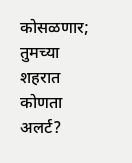कोसळणार; तुमच्या शहरात कोणता अलर्ट?